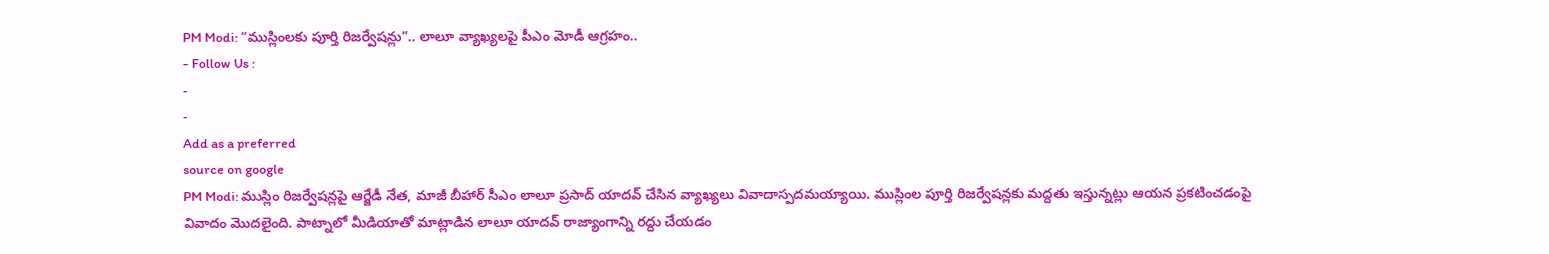PM Modi: “ముస్లింలకు పూర్తి రిజర్వేషన్లు”.. లాలూ వ్యాఖ్యలపై పీఎం మోడీ ఆగ్రహం..
- Follow Us :
-
-
Add as a preferred
source on google
PM Modi: ముస్లిం రిజర్వేషన్లపై ఆర్జేడీ నేత, మాజీ బీహార్ సీఎం లాలూ ప్రసాద్ యాదవ్ చేసిన వ్యాఖ్యలు వివాదాస్పదమయ్యాయి. ముస్లింల పూర్తి రిజర్వేషన్లకు మద్దతు ఇస్తున్నట్లు ఆయన ప్రకటించడంపై వివాదం మొదలైంది. పాట్నాలో మీడియాతో మాట్లాడిన లాలూ యాదవ్ రాజ్యాంగాన్ని రద్దు చేయడం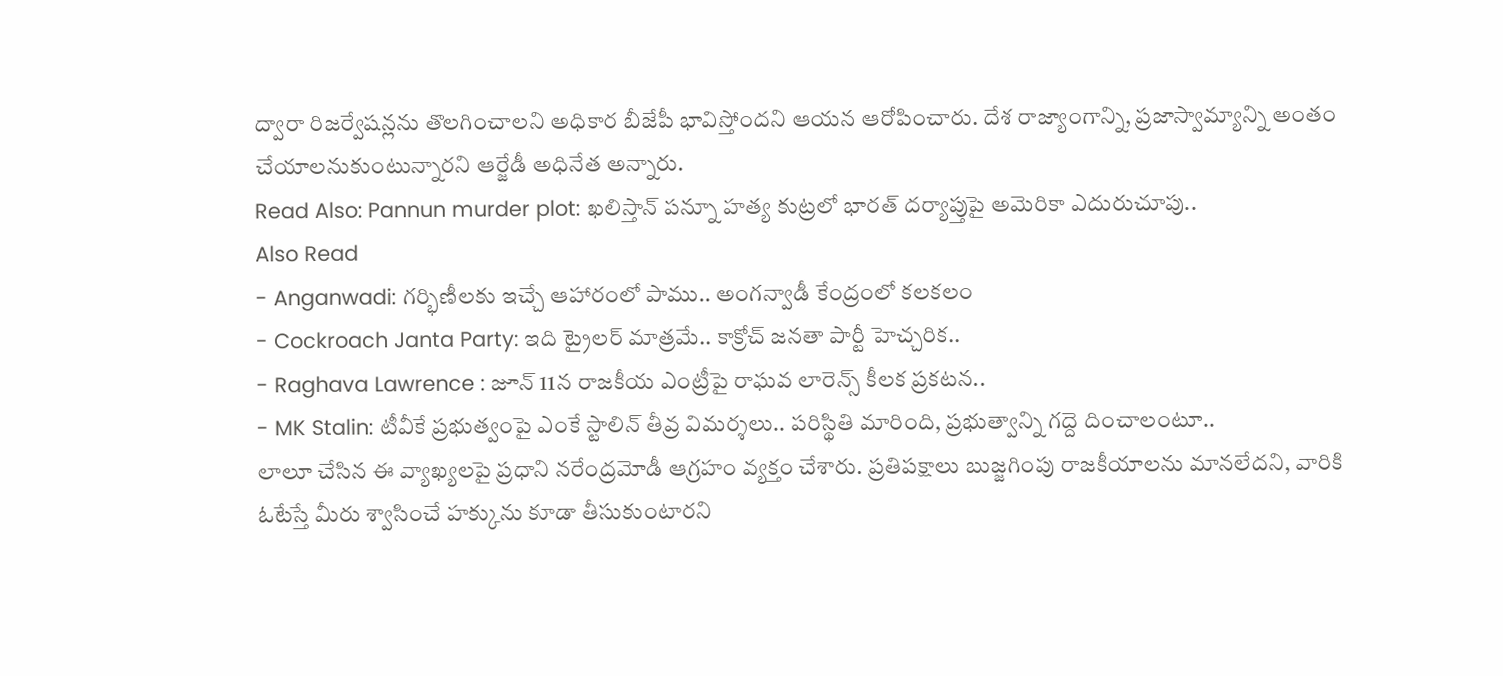ద్వారా రిజర్వేషన్లను తొలగించాలని అధికార బీజేపీ భావిస్తోందని ఆయన ఆరోపించారు. దేశ రాజ్యాంగాన్ని, ప్రజాస్వామ్యాన్ని అంతం చేయాలనుకుంటున్నారని ఆర్జేడీ అధినేత అన్నారు.
Read Also: Pannun murder plot: ఖలిస్తాన్ పన్నూ హత్య కుట్రలో భారత్ దర్యాప్తుపై అమెరికా ఎదురుచూపు..
Also Read
- Anganwadi: గర్భిణీలకు ఇచ్చే ఆహారంలో పాము.. అంగన్వాడీ కేంద్రంలో కలకలం
- Cockroach Janta Party: ఇది ట్రైలర్ మాత్రమే.. కాక్రోచ్ జనతా పార్టీ హెచ్చరిక..
- Raghava Lawrence : జూన్ 11న రాజకీయ ఎంట్రీపై రాఘవ లారెన్స్ కీలక ప్రకటన..
- MK Stalin: టీవీకే ప్రభుత్వంపై ఎంకే స్టాలిన్ తీవ్ర విమర్శలు.. పరిస్థితి మారింది, ప్రభుత్వాన్ని గద్దె దించాలంటూ..
లాలూ చేసిన ఈ వ్యాఖ్యలపై ప్రధాని నరేంద్రమోడీ ఆగ్రహం వ్యక్తం చేశారు. ప్రతిపక్షాలు బుజ్జగింపు రాజకీయాలను మానలేదని, వారికి ఓటేస్తే మీరు శ్వాసించే హక్కును కూడా తీసుకుంటారని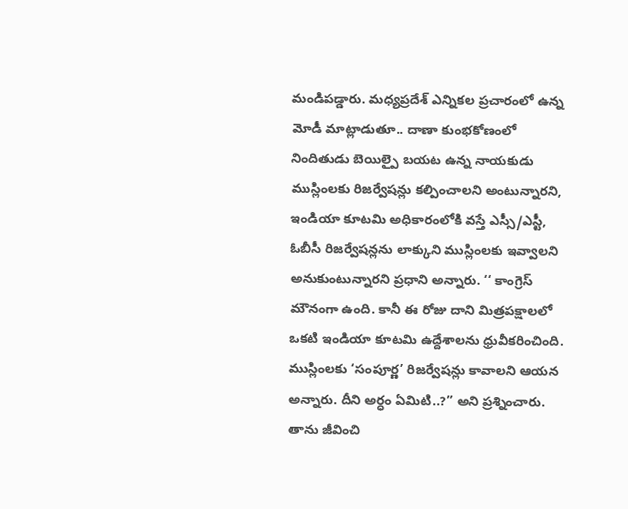మండిపడ్డారు. మధ్యప్రదేశ్ ఎన్నికల ప్రచారంలో ఉన్న మోడీ మాట్లాడుతూ.. దాణా కుంభకోణంలో నిందితుడు బెయిల్పై బయట ఉన్న నాయకుడు ముస్లింలకు రిజర్వేషన్లు కల్పించాలని అంటున్నారని, ఇండియా కూటమి అధికారంలోకి వస్తే ఎస్సీ/ఎస్టీ, ఓబీసీ రిజర్వేషన్లను లాక్కుని ముస్లింలకు ఇవ్వాలని అనుకుంటున్నారని ప్రధాని అన్నారు. ‘‘ కాంగ్రెస్ మౌనంగా ఉంది. కానీ ఈ రోజు దాని మిత్రపక్షాలలో ఒకటి ఇండియా కూటమి ఉద్దేశాలను ధ్రువీకరించింది. ముస్లింలకు ‘సంపూర్ణ’ రిజర్వేషన్లు కావాలని ఆయన అన్నారు. దీని అర్ధం ఏమిటి..?’’ అని ప్రశ్నించారు. తాను జీవించి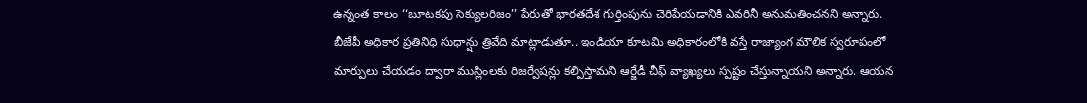ఉన్నంత కాలం ‘‘బూటకపు సెక్యులరిజం’’ పేరుతో భారతదేశ గుర్తింపును చెరిపేయడానికి ఎవరినీ అనుమతించనని అన్నారు.
బీజేపీ అధికార ప్రతినిధి సుధాన్షు త్రివేది మాట్లాడుతూ.. ఇండియా కూటమి అధికారంలోకి వస్తే రాజ్యాంగ మౌలిక స్వరూపంలో మార్పులు చేయడం ద్వారా ముస్లింలకు రిజర్వేషన్లు కల్పిస్తామని ఆర్జేడీ చీఫ్ వ్యాఖ్యలు స్పష్టం చేస్తున్నాయని అన్నారు. ఆయన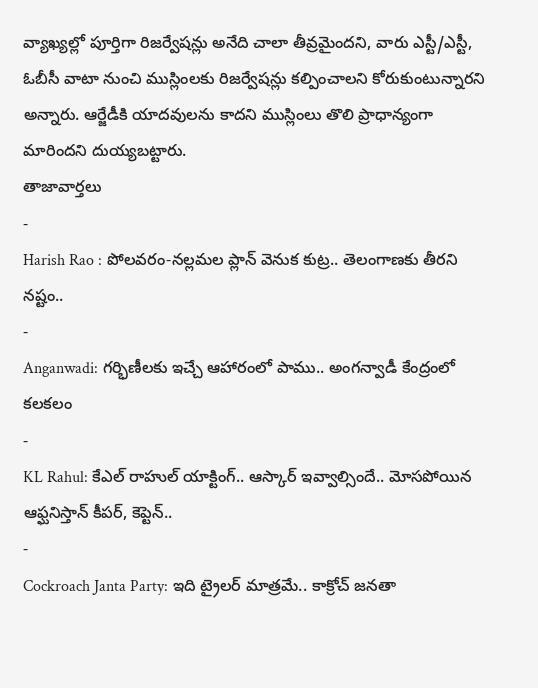వ్యాఖ్యల్లో పూర్తిగా రిజర్వేషన్లు అనేది చాలా తీవ్రమైందని, వారు ఎస్టీ/ఎస్టీ, ఓబీసీ వాటా నుంచి ముస్లింలకు రిజర్వేషన్లు కల్పించాలని కోరుకుంటున్నారని అన్నారు. ఆర్జేడీకి యాదవులను కాదని ముస్లింలు తొలి ప్రాధాన్యంగా మారిందని దుయ్యబట్టారు.
తాజావార్తలు
-
Harish Rao : పోలవరం-నల్లమల ప్లాన్ వెనుక కుట్ర.. తెలంగాణకు తీరని నష్టం..
-
Anganwadi: గర్భిణీలకు ఇచ్చే ఆహారంలో పాము.. అంగన్వాడీ కేంద్రంలో కలకలం
-
KL Rahul: కేఎల్ రాహుల్ యాక్టింగ్.. ఆస్కార్ ఇవ్వాల్సిందే.. మోసపోయిన ఆఫ్ఘనిస్తాన్ కీపర్, కెప్టెన్..
-
Cockroach Janta Party: ఇది ట్రైలర్ మాత్రమే.. కాక్రోచ్ జనతా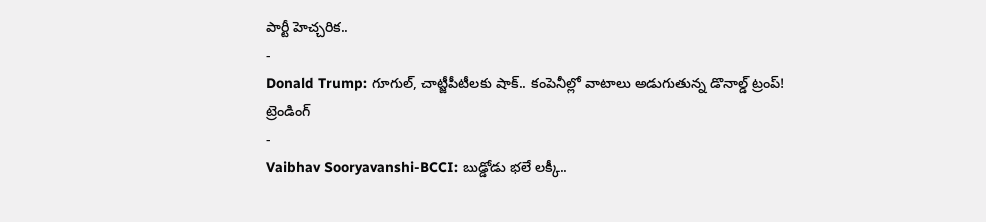పార్టీ హెచ్చరిక..
-
Donald Trump: గూగుల్, చాట్జీపీటీలకు షాక్.. కంపెనీల్లో వాటాలు అడుగుతున్న డొనాల్డ్ ట్రంప్!
ట్రెండింగ్
-
Vaibhav Sooryavanshi-BCCI: బుడ్డోడు భలే లక్కీ..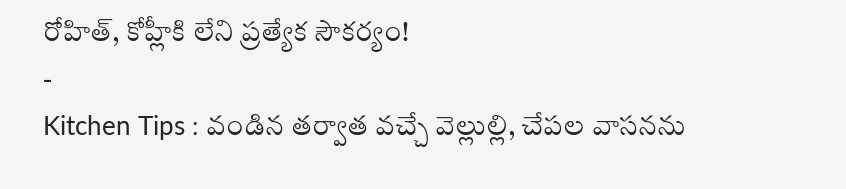రోహిత్, కోహ్లీకి లేని ప్రత్యేక సౌకర్యం!
-
Kitchen Tips : వండిన తర్వాత వచ్చే వెల్లుల్లి, చేపల వాసనను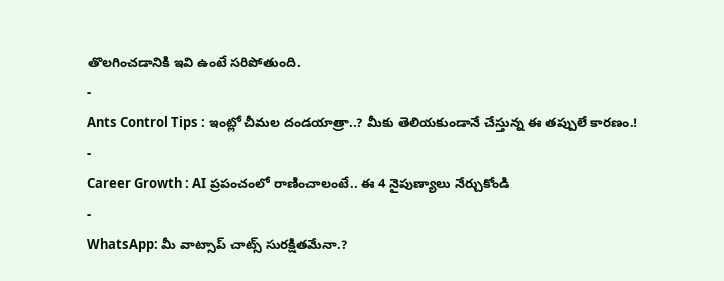తొలగించడానికి ఇవి ఉంటే సరిపోతుంది.
-
Ants Control Tips : ఇంట్లో చీమల దండయాత్రా..? మీకు తెలియకుండానే చేస్తున్న ఈ తప్పులే కారణం.!
-
Career Growth : AI ప్రపంచంలో రాణించాలంటే.. ఈ 4 నైపుణ్యాలు నేర్చుకోండి
-
WhatsApp: మీ వాట్సాప్ చాట్స్ సురక్షితమేనా.?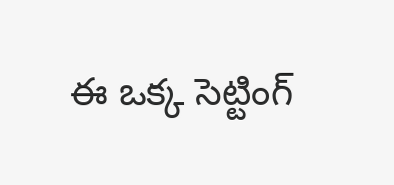ఈ ఒక్క సెట్టింగ్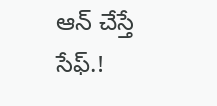ఆన్ చేస్తే సేఫ్.!